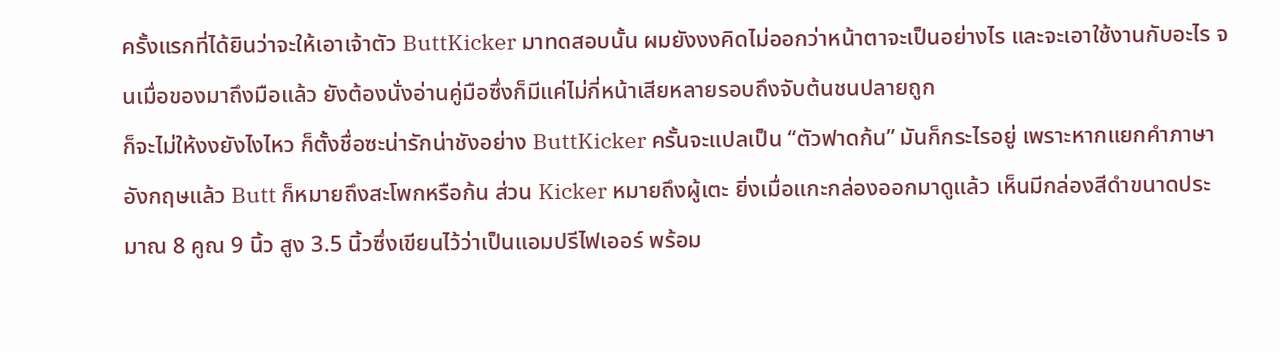ครั้งแรกที่ได้ยินว่าจะให้เอาเจ้าตัว ButtKicker มาทดสอบนั้น ผมยังงงคิดไม่ออกว่าหน้าตาจะเป็นอย่างไร และจะเอาใช้งานกับอะไร จนเมื่อของมาถึงมือแล้ว ยังต้องนั่งอ่านคู่มือซึ่งก็มีแค่ไม่กี่หน้าเสียหลายรอบถึงจับต้นชนปลายถูก
ก็จะไม่ให้งงยังไงไหว ก็ตั้งชื่อซะน่ารักน่าชังอย่าง ButtKicker ครั้นจะแปลเป็น “ตัวฟาดก้น” มันก็กระไรอยู่ เพราะหากแยกคำภาษาอังกฤษแล้ว Butt ก็หมายถึงสะโพกหรือก้น ส่วน Kicker หมายถึงผู้เตะ ยิ่งเมื่อแกะกล่องออกมาดูแล้ว เห็นมีกล่องสีดำขนาดประมาณ 8 คูณ 9 นิ้ว สูง 3.5 นิ้วซึ่งเขียนไว้ว่าเป็นแอมปรีไฟเออร์ พร้อม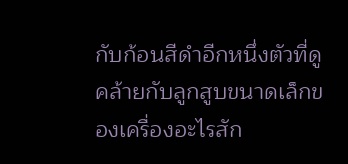กับก้อนสีดำอีกหนึ่งตัวที่ดูคล้ายกับลูกสูบขนาดเล็กของเครื่องอะไรสัก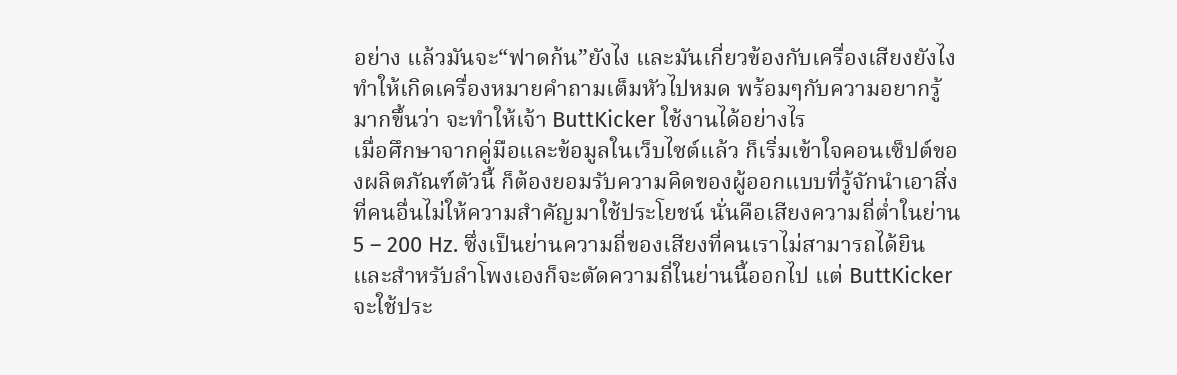อย่าง แล้วมันจะ“ฟาดก้น”ยังไง และมันเกี่ยวข้องกับเครื่องเสียงยังไง ทำให้เกิดเครื่องหมายคำถามเต็มหัวไปหมด พร้อมๆกับความอยากรู้มากขึ้นว่า จะทำให้เจ้า ButtKicker ใช้งานได้อย่างไร
เมื่อศึกษาจากคู่มือและข้อมูลในเว็บไซต์แล้ว ก็เริ่มเข้าใจคอนเซ็ปต์ของผลิตภัณฑ์ตัวนี้ ก็ต้องยอมรับความคิดของผู้ออกแบบที่รู้จักนำเอาสิ่งที่คนอื่นไม่ให้ความสำคัญมาใช้ประโยชน์ นั่นคือเสียงความถี่ต่ำในย่าน 5 – 200 Hz. ซึ่งเป็นย่านความถี่ของเสียงที่คนเราไม่สามารถได้ยิน และสำหรับลำโพงเองก็จะตัดความถี่ในย่านนี้ออกไป แต่ ButtKicker จะใช้ประ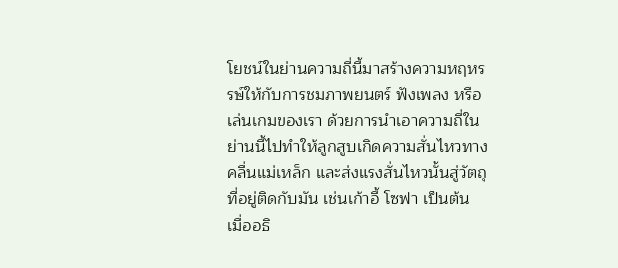โยชน์ในย่านความถี่นี้มาสร้างความหฤหรรษ์ให้กับการชมภาพยนตร์ ฟังเพลง หรือเล่นเกมของเรา ด้วยการนำเอาความถี่ในย่านนี้ไปทำให้ลูกสูบเกิดความสั่นไหวทางคลื่นแม่เหล็ก และส่งแรงสั่นไหวนั้นสู่วัตถุที่อยู่ติดกับมัน เช่นเก้าอี้ โซฟา เป็นต้น เมื่ออธิ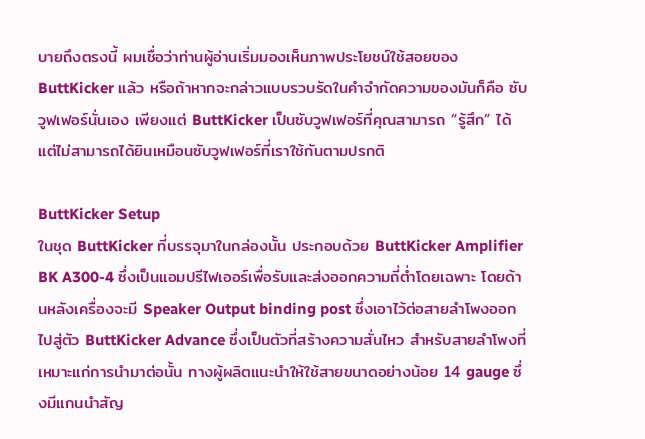บายถึงตรงนี้ ผมเชื่อว่าท่านผู้อ่านเริ่มมองเห็นภาพประโยชน์ใช้สอยของ ButtKicker แล้ว หรือถ้าหากจะกล่าวแบบรวบรัดในคำจำกัดความของมันก็คือ ซับวูฟเฟอร์นั่นเอง เพียงแต่ ButtKicker เป็นซับวูฟเฟอร์ที่คุณสามารถ “รู้สึก” ได้ แต่ไม่สามารถได้ยินเหมือนซับวูฟเฟอร์ที่เราใช้กันตามปรกติ

ButtKicker Setup
ในชุด ButtKicker ที่บรรจุมาในกล่องนั้น ประกอบด้วย ButtKicker Amplifier BK A300-4 ซึ่งเป็นแอมปรีไฟเออร์เพื่อรับและส่งออกความถี่ต่ำโดยเฉพาะ โดยด้านหลังเครื่องจะมี Speaker Output binding post ซึ่งเอาไว้ต่อสายลำโพงออกไปสู่ตัว ButtKicker Advance ซึ่งเป็นตัวที่สร้างความสั่นไหว สำหรับสายลำโพงที่เหมาะแก่การนำมาต่อนั้น ทางผู้ผลิตแนะนำให้ใช้สายขนาดอย่างน้อย 14 gauge ซึ่งมีแกนนำสัญ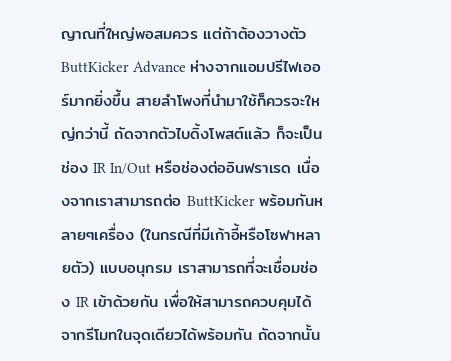ญาณที่ใหญ่พอสมควร แต่ถ้าต้องวางตัว ButtKicker Advance ห่างจากแอมปรีไฟเออร์มากยิ่งขึ้น สายลำโพงที่นำมาใช้ก็ควรจะใหญ่กว่านี้ ถัดจากตัวไบดิ้งโพสต์แล้ว ก็จะเป็นช่อง IR In/Out หรือช่องต่ออินฟราเรด เนื่องจากเราสามารถต่อ ButtKicker พร้อมกันหลายๆเครื่อง (ในกรณีที่มีเก้าอี้หรือโซฟาหลายตัว) แบบอนุกรม เราสามารถที่จะเชื่อมช่อง IR เข้าด้วยกัน เพื่อให้สามารถควบคุมได้จากรีโมทในจุดเดียวได้พร้อมกัน ถัดจากนั้น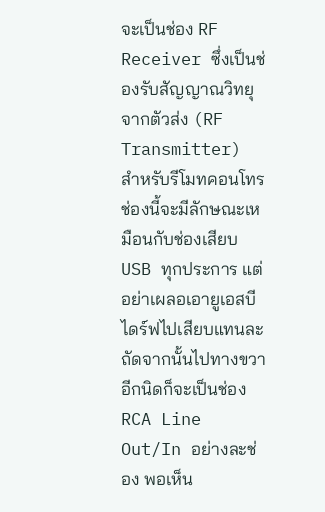จะเป็นช่อง RF Receiver ซึ่งเป็นช่องรับสัญญาณวิทยุจากตัวส่ง (RF Transmitter) สำหรับรีโมทคอนโทร ช่องนี้จะมีลักษณะเหมือนกับช่องเสียบ USB ทุกประการ แต่อย่าเผลอเอายูเอสบีไดร์ฟไปเสียบแทนละ ถัดจากนั้นไปทางขวาอีกนิดก็จะเป็นช่อง RCA Line Out/In อย่างละช่อง พอเห็น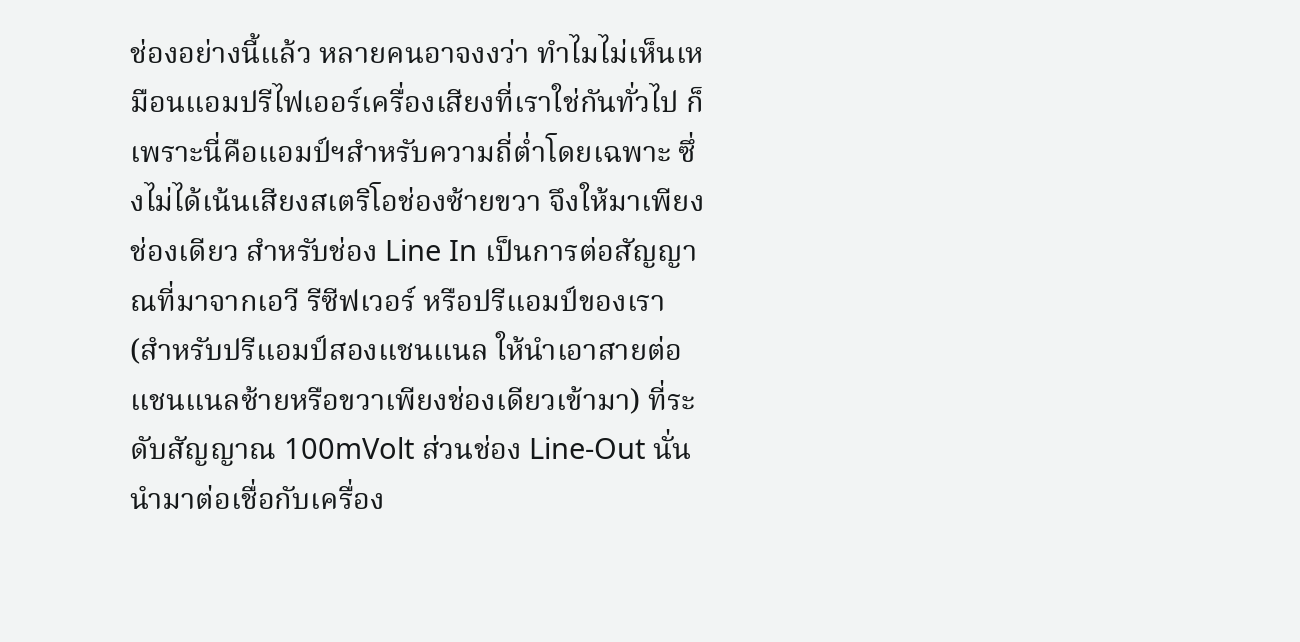ช่องอย่างนี้แล้ว หลายคนอาจงงว่า ทำไมไม่เห็นเหมือนแอมปรีไฟเออร์เครื่องเสียงที่เราใช่กันทั่วไป ก็เพราะนี่คือแอมป์ฯสำหรับความถี่ต่ำโดยเฉพาะ ซึ่งไม่ได้เน้นเสียงสเตริโอช่องซ้ายขวา จึงให้มาเพียงช่องเดียว สำหรับช่อง Line In เป็นการต่อสัญญาณที่มาจากเอวี รีซีฟเวอร์ หรือปรีแอมป์ของเรา (สำหรับปรีแอมป์สองแชนแนล ให้นำเอาสายต่อแชนแนลซ้ายหรือขวาเพียงช่องเดียวเข้ามา) ที่ระดับสัญญาณ 100mVolt ส่วนช่อง Line-Out นั่นนำมาต่อเชื่อกับเครื่อง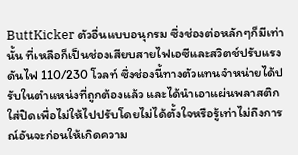ButtKicker ตัวอื่นแบบอนุกรม ซึ่งช่องต่อหลักๆก็มีเท่านั้น ที่เหลือก็เป็นช่องเสียบสายไฟเอซีและสวิตช์ปรับแรงดันไฟ 110/230 โวลท์ ซึ่งช่องนี้ทางตัวแทนจำหน่ายได้ปรับในตำแหน่งที่ถูกต้องแล้ว และได้นำเอาแผ่นพลาสติกใส่ปิดเพื่อไม่ให้ไปปรับโดยไม่ได้ตั้งใจหรือรู้เท่าไม่ถึงการณ์อันจะก่อนให้เกิดความ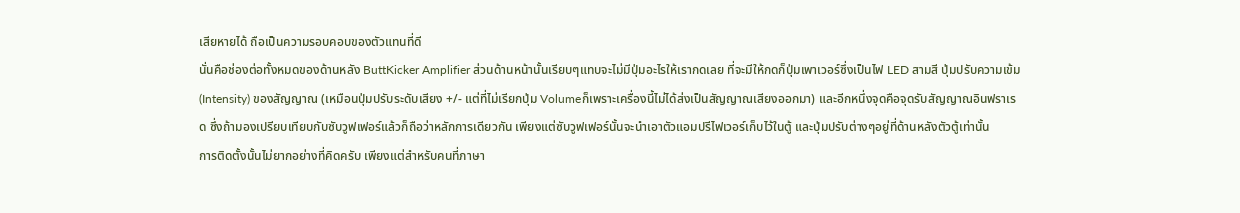เสียหายได้ ถือเป็นความรอบคอบของตัวแทนที่ดี
นั่นคือช่องต่อทั้งหมดของด้านหลัง ButtKicker Amplifier ส่วนด้านหน้านั้นเรียบๆแทบจะไม่มีปุ่มอะไรให้เรากดเลย ที่จะมีให้กดก็ปุ่มเพาเวอร์ซึ่งเป็นไฟ LED สามสี ปุ่มปรับความเข้ม (Intensity) ของสัญญาณ (เหมือนปุ่มปรับระดับเสียง +/- แต่ที่ไม่เรียกปุ่ม Volumeก็เพราะเครื่องนี้ไม่ได้ส่งเป็นสัญญาณเสียงออกมา) และอีกหนึ่งจุดคือจุดรับสัญญาณอินฟราเรด ซึ่งถ้ามองเปรียบเทียบกับซับวูฟเฟอร์แล้วก็ถือว่าหลักการเดียวกัน เพียงแต่ซับวูฟเฟอร์นั้นจะนำเอาตัวแอมปรีไฟเวอร์เก็บไว้ในตู้ และปุ่มปรับต่างๆอยู่ที่ด้านหลังตัวตู้เท่านั้น
การติดตั้งนั้นไม่ยากอย่างที่คิดครับ เพียงแต่สำหรับคนที่ภาษา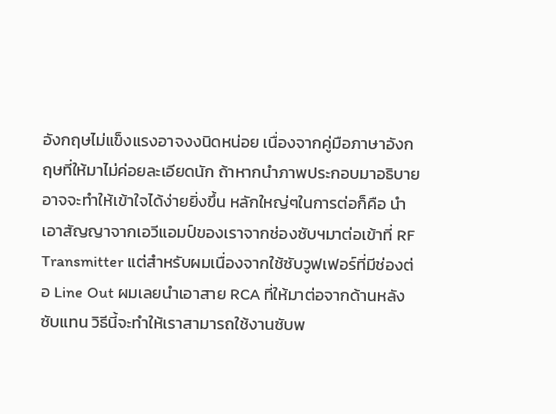อังกฤษไม่แข็งแรงอาจงงนิดหน่อย เนื่องจากคู่มือภาษาอังกฤษที่ให้มาไม่ค่อยละเอียดนัก ถ้าหากนำภาพประกอบมาอธิบายอาจจะทำให้เข้าใจได้ง่ายยิ่งขึ้น หลักใหญ่ๆในการต่อก็คือ นำเอาสัญญาจากเอวีแอมป์ของเราจากช่องซับฯมาต่อเข้าที่ RF Transmitter แต่สำหรับผมเนื่องจากใช้ซับวูฟเฟอร์ที่มีช่องต่อ Line Out ผมเลยนำเอาสาย RCA ที่ให้มาต่อจากด้านหลังซับแทน วิธีนี้จะทำให้เราสามารถใช้งานซับพ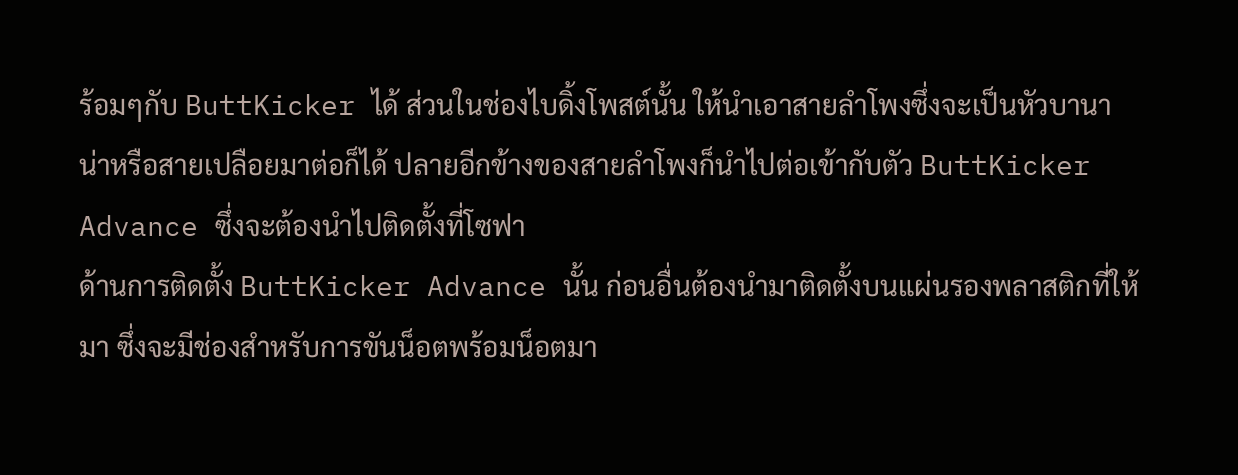ร้อมๆกับ ButtKicker ได้ ส่วนในช่องไบดิ้งโพสต์นั้น ให้นำเอาสายลำโพงซึ่งจะเป็นหัวบานาน่าหรือสายเปลือยมาต่อก็ได้ ปลายอีกข้างของสายลำโพงก็นำไปต่อเข้ากับตัว ButtKicker Advance ซึ่งจะต้องนำไปติดตั้งที่โซฟา
ด้านการติดตั้ง ButtKicker Advance นั้น ก่อนอื่นต้องนำมาติดตั้งบนแผ่นรองพลาสติกที่ให้มา ซึ่งจะมีช่องสำหรับการขันน็อตพร้อมน็อตมา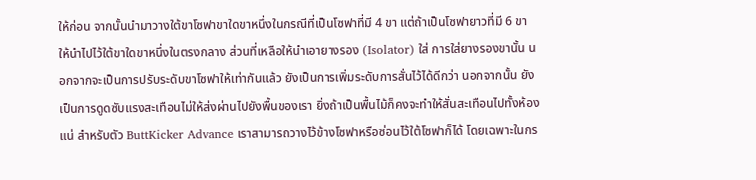ให้ก่อน จากนั้นนำมาวางใต้ขาโซฟาขาใดขาหนึ่งในกรณีที่เป็นโซฟาที่มี 4 ขา แต่ถ้าเป็นโซฟายาวที่มี 6 ขา ให้นำไปไว้ใต้ขาใดขาหนึ่งในตรงกลาง ส่วนที่เหลือให้นำเอายางรอง (Isolator) ใส่ การใส่ยางรองขานั้น นอกจากจะเป็นการปรับระดับขาโซฟาให้เท่ากันแล้ว ยังเป็นการเพิ่มระดับการสั่นไว้ได้ดีกว่า นอกจากนั้น ยังเป็นการดูดซับแรงสะเทือนไม่ให้ส่งผ่านไปยังพื้นของเรา ยิ่งถ้าเป็นพื้นไม้ก็คงจะทำให้สั่นสะเทือนไปทั้งห้องแน่ สำหรับตัว ButtKicker Advance เราสามารถวางไว้ข้างโซฟาหรือซ่อนไว้ใต้โซฟาก็ได้ โดยเฉพาะในกร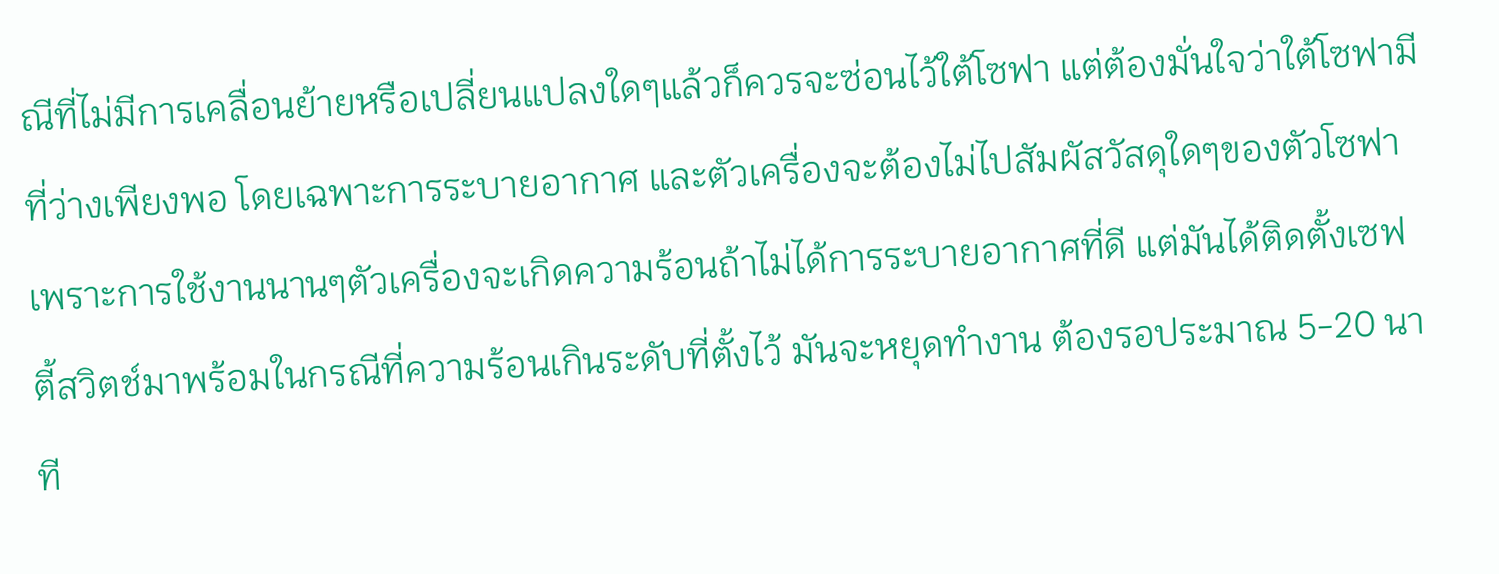ณีที่ไม่มีการเคลื่อนย้ายหรือเปลี่ยนแปลงใดๆแล้วก็ควรจะซ่อนไว้ใต้โซฟา แต่ต้องมั่นใจว่าใต้โซฟามีที่ว่างเพียงพอ โดยเฉพาะการระบายอากาศ และตัวเครื่องจะต้องไม่ไปสัมผัสวัสดุใดๆของตัวโซฟา เพราะการใช้งานนานๆตัวเครื่องจะเกิดความร้อนถ้าไม่ได้การระบายอากาศที่ดี แต่มันได้ติดตั้งเซฟตี้สวิตช์มาพร้อมในกรณีที่ความร้อนเกินระดับที่ตั้งไว้ มันจะหยุดทำงาน ต้องรอประมาณ 5-20 นาที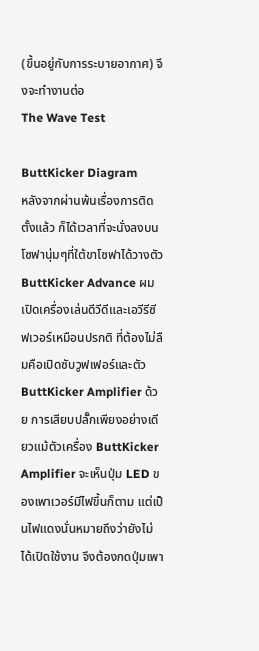(ขึ้นอยู่กับการระบายอากาศ) จึงจะทำงานต่อ
The Wave Test

ButtKicker Diagram
หลังจากผ่านพ้นเรื่องการติดตั้งแล้ว ก็ได้เวลาที่จะนั่งลงบนโซฟานุ่มๆที่ใต้ขาโซฟาได้วางตัว ButtKicker Advance ผมเปิดเครื่องเล่นดีวีดีและเอวีรีซีฟเวอร์เหมือนปรกติ ที่ต้องไม่ลืมคือเปิดซับวูฟเฟอร์และตัว ButtKicker Amplifier ด้วย การเสียบปลั๊กเพียงอย่างเดียวแม้ตัวเครื่อง ButtKicker Amplifier จะเห็นปุ่ม LED ของเพาเวอร์มีไฟขึ้นก็ตาม แต่เป็นไฟแดงนั่นหมายถึงว่ายังไม่ได้เปิดใช้งาน จึงต้องกดปุ่มเพา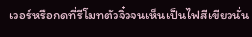เวอร์หรือกดที่รีโมทตัวจิ๋วจนเห็นเป็นไฟสีเขียวนั่น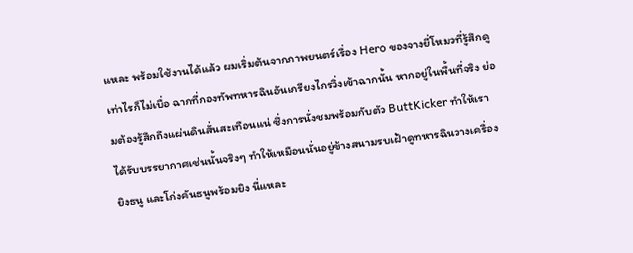แหละ พร้อมใช้งานได้แล้ว ผมเริ่มต้นจากภาพยนตร์เรื่อง Hero ของจางยี่โหมวที่รู้สึกดูเท่าไรก็ไม่เบื่อ ฉากที่กองทัพทหารฉินอันเกรียงไกรวิ่งเข้าฉากนั้น หากอยู่ในพื้นที่จริง ย่อมต้องรู้สึกถึงแผ่นดินสั่นสะเทือนแน่ ซึ่งการนั่งชมพร้อมกับตัว ButtKicker ทำให้เราได้รับบรรยากาศเช่นนั้นจริงๆ ทำให้เหมือนนั่นอยู่ข้างสนามรบเฝ้าดูทหารฉินวางเครื่องยิงธนู และโก่งคันธนูพร้อมยิง นี่แหละ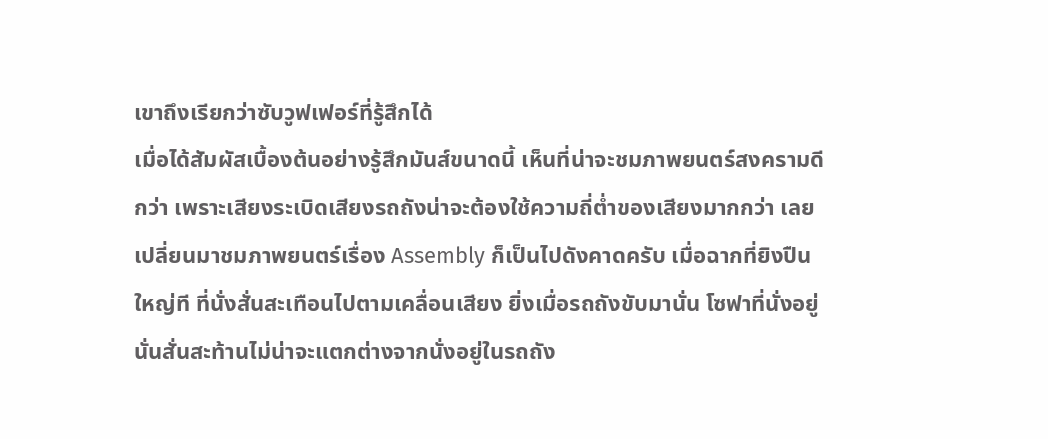เขาถึงเรียกว่าซับวูฟเฟอร์ที่รู้สึกได้
เมื่อได้สัมผัสเบื้องต้นอย่างรู้สึกมันส์ขนาดนี้ เห็นที่น่าจะชมภาพยนตร์สงครามดีกว่า เพราะเสียงระเบิดเสียงรถถังน่าจะต้องใช้ความถี่ต่ำของเสียงมากกว่า เลยเปลี่ยนมาชมภาพยนตร์เรื่อง Assembly ก็เป็นไปดังคาดครับ เมื่อฉากที่ยิงปืนใหญ่ที ที่นั่งสั่นสะเทือนไปตามเคลื่อนเสียง ยิ่งเมื่อรถถังขับมานั่น โซฟาที่นั่งอยู่นั่นสั่นสะท้านไม่น่าจะแตกต่างจากนั่งอยู่ในรถถัง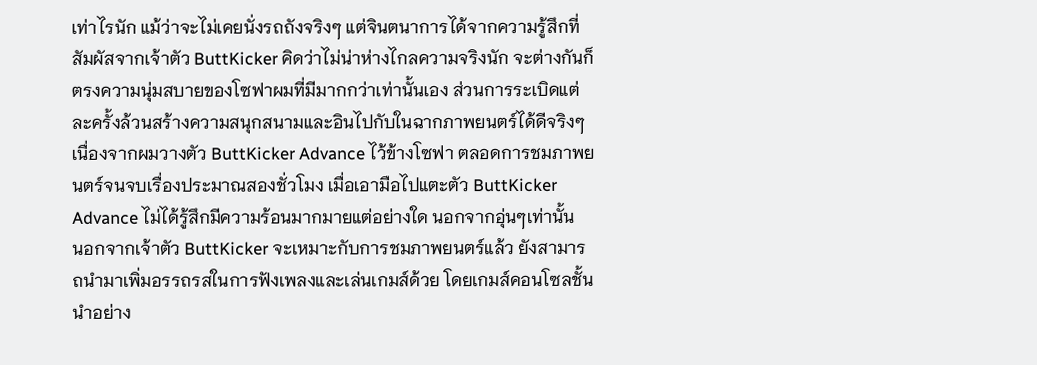เท่าไรนัก แม้ว่าจะไม่เคยนั่งรถถังจริงๆ แต่จินตนาการได้จากความรู้สึกที่สัมผัสจากเจ้าตัว ButtKicker คิดว่าไม่น่าห่างไกลความจริงนัก จะต่างกันก็ตรงความนุ่มสบายของโซฟาผมที่มีมากกว่าเท่านั้นเอง ส่วนการระเบิดแต่ละครั้งล้วนสร้างความสนุกสนามและอินไปกับในฉากภาพยนตร์ได้ดีจริงๆ เนื่องจากผมวางตัว ButtKicker Advance ไว้ข้างโซฟา ตลอดการชมภาพยนตร์จนจบเรื่องประมาณสองชั่วโมง เมื่อเอามือไปแตะตัว ButtKicker Advance ไม่ได้รู้สึกมีความร้อนมากมายแต่อย่างใด นอกจากอุ่นๆเท่านั้น
นอกจากเจ้าตัว ButtKicker จะเหมาะกับการชมภาพยนตร์แล้ว ยังสามารถนำมาเพิ่มอรรถรสในการฟังเพลงและเล่นเกมส์ด้วย โดยเกมส์คอนโซลชั้นนำอย่าง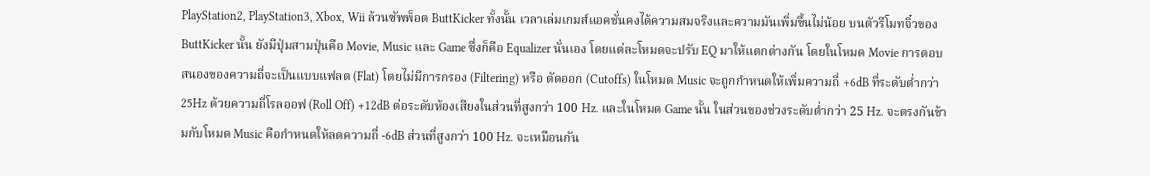PlayStation2, PlayStation3, Xbox, Wii ล้วนซัพพ็อต ButtKicker ทั้งนั้น เวลาเล่มเกมส์แอคชั่นคงได้ความสมจริงและความมันเพิ่มขึ้นไม่น้อย บนตัวรีโมทจิ๋วของ ButtKicker นั้น ยังมีปุ่มสามปุ่นคือ Movie, Music และ Game ซึ่งก็คือ Equalizer นั่นเอง โดยแต่ละโหมดจะปรับ EQ มาให้แตกต่างกัน โดยในโหมด Movie การตอบสนองของความถี่จะเป็นแบบแฟลต (Flat) โดยไม่มีการกรอง (Filtering) หรือ ตัดออก (Cutoffs) ในโหมด Music จะถูกกำหนดให้เพิ่มความถี่ +6dB ที่ระดับต่ำกว่า 25Hz ด้วยความถี่โรลออฟ (Roll Off) +12dB ต่อระดับห้องเสียงในส่วนที่สูงกว่า 100 Hz. และในโหมด Game นั้น ในส่วนของช่วงระดับต่ำกว่า 25 Hz. จะตรงกันข้ามกับโหมด Music คือกำหนดให้ลดความถี่ -6dB ส่วนที่สูงกว่า 100 Hz. จะเหมือนกัน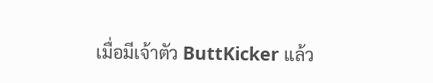เมื่อมีเจ้าตัว ButtKicker แล้ว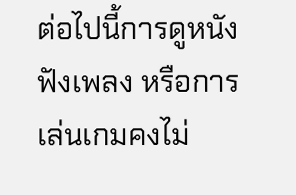ต่อไปนี้การดูหนัง ฟังเพลง หรือการเล่นเกมคงไม่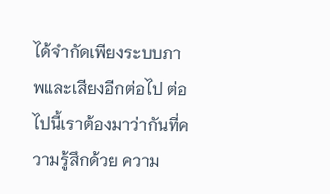ได้จำกัดเพียงระบบภาพและเสียงอีกต่อไป ต่อไปนี้เราต้องมาว่ากันที่ความรู้สึกด้วย ความ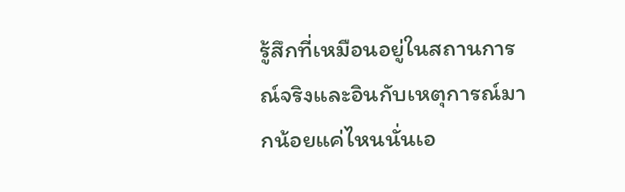รู้สึกที่เหมือนอยู่ในสถานการณ์จริงและอินกับเหตุการณ์มากน้อยแค่ไหนนั่นเอ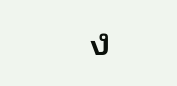ง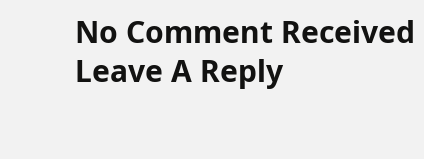No Comment Received
Leave A Reply